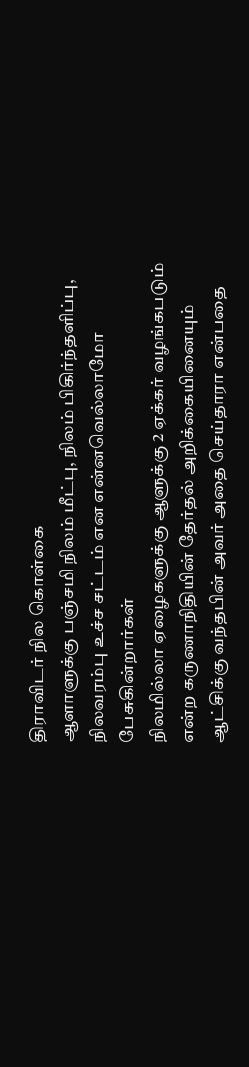திராவிடர் நில கொள்கை
ஆளாளுக்கு பஞ்சமி நிலம் மீட்பு, நிலம் பிகிர்ந்தளிப்பு, நிலவரம்பு உச்ச சட்டம் என என்னவெல்லாமோ பேசுகின்றார்கள்
நிலமில்லா ஏழைகளுக்கு ஆளுக்கு 2 ஏக்கர் வழங்கபடும் என்ற கருணாநிதியின் தேர்தல் அறிக்கையினையும் ஆட்சிக்கு வந்தபின் அவர் அதை செய்தாரா என்பதை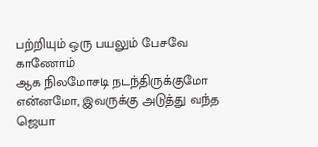பற்றியும் ஒரு பயலும் பேசவே காணோம்
ஆக நிலமோசடி நடந்திருக்குமோ என்னமோ, இவருக்கு அடுத்து வந்த ஜெயா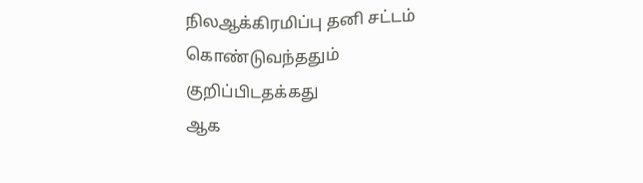நிலஆக்கிரமிப்பு தனி சட்டம் கொண்டுவந்ததும் குறிப்பிடதக்கது
ஆக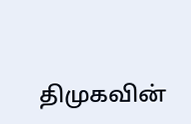திமுகவின்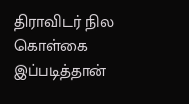திராவிடர் நில கொள்கை இப்படித்தான்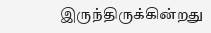இருந்திருக்கின்றது